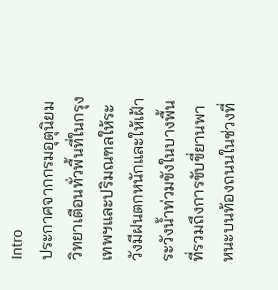Intro
ประกาศจากกรมอุตุนิยมวิทยาเตือนทั่วพื้นที่ในกรุงเทพฯและปริมณฑลให้ระวังมีฝนตกหนักและให้เฝ้าระวังน้ำท่วมขังในบางพื้นที่รวมถึงการขับขี่ยานพาหนะบนท้องถนนในช่วงที่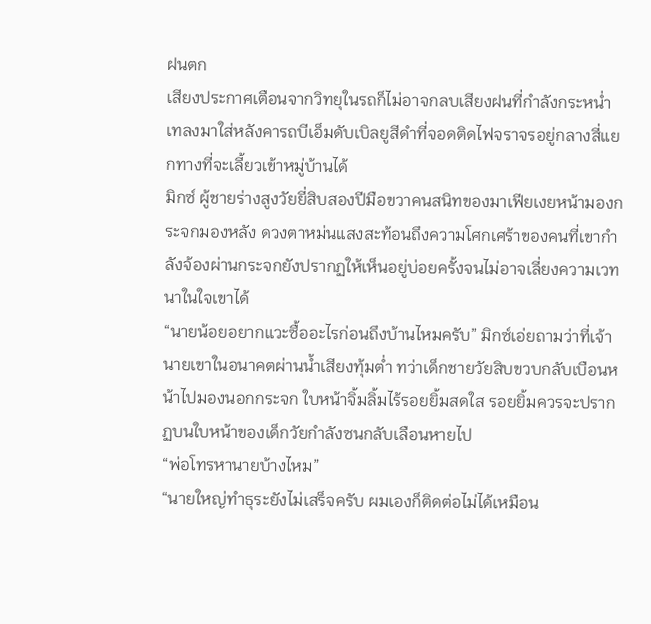ฝนตก
เสียงประกาศเตือนจากวิทยุในรถก็ไม่อาจกลบเสียงฝนที่กำลังกระหน่ำเทลงมาใส่หลังคารถบีเอ็มดับเบิลยูสีดำที่จอดติดไฟจราจรอยู่กลางสี่แยกทางที่จะเลี้ยวเข้าหมู่บ้านได้
มิกซ์ ผู้ชายร่างสูงวัยยี่สิบสองปีมือขวาคนสนิทของมาเฟียเงยหน้ามองกระจกมองหลัง ดวงตาหม่นแสงสะท้อนถึงความโศกเศร้าของคนที่เขากำลังจ้องผ่านกระจกยังปรากฏให้เห็นอยู่บ่อยครั้งจนไม่อาจเลี่ยงความเวทนาในใจเขาได้
“นายน้อยอยากแวะซื้ออะไรก่อนถึงบ้านไหมครับ” มิกซ์เอ่ยถามว่าที่เจ้านายเขาในอนาคตผ่านน้ำเสียงทุ้มต่ำ ทว่าเด็กชายวัยสิบขวบกลับเบือนหน้าไปมองนอกกระจก ใบหน้าจิ้มลิ้มไร้รอยยิ้มสดใส รอยยิ้มควรจะปรากฏบนใบหน้าของเด็กวัยกำลังซนกลับเลือนหายไป
“พ่อโทรหานายบ้างไหม”
“นายใหญ่ทำธุระยังไม่เสร็จครับ ผมเองก็ติดต่อไม่ได้เหมือน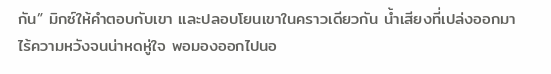กัน” มิกซ์ให้คำตอบกับเขา และปลอบโยนเขาในคราวเดียวกัน น้ำเสียงที่เปล่งออกมาไร้ความหวังจนน่าหดหู่ใจ พอมองออกไปนอ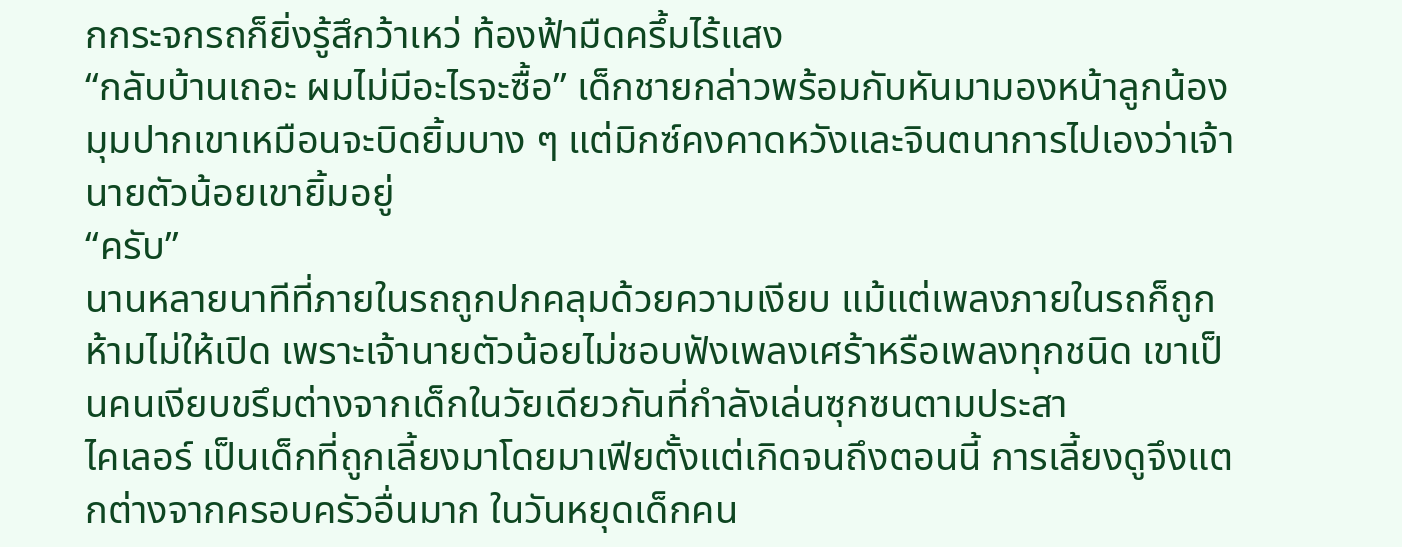กกระจกรถก็ยิ่งรู้สึกว้าเหว่ ท้องฟ้ามืดครึ้มไร้แสง
“กลับบ้านเถอะ ผมไม่มีอะไรจะซื้อ” เด็กชายกล่าวพร้อมกับหันมามองหน้าลูกน้อง มุมปากเขาเหมือนจะบิดยิ้มบาง ๆ แต่มิกซ์คงคาดหวังและจินตนาการไปเองว่าเจ้านายตัวน้อยเขายิ้มอยู่
“ครับ”
นานหลายนาทีที่ภายในรถถูกปกคลุมด้วยความเงียบ แม้แต่เพลงภายในรถก็ถูกห้ามไม่ให้เปิด เพราะเจ้านายตัวน้อยไม่ชอบฟังเพลงเศร้าหรือเพลงทุกชนิด เขาเป็นคนเงียบขรึมต่างจากเด็กในวัยเดียวกันที่กำลังเล่นซุกซนตามประสา
ไคเลอร์ เป็นเด็กที่ถูกเลี้ยงมาโดยมาเฟียตั้งแต่เกิดจนถึงตอนนี้ การเลี้ยงดูจึงแตกต่างจากครอบครัวอื่นมาก ในวันหยุดเด็กคน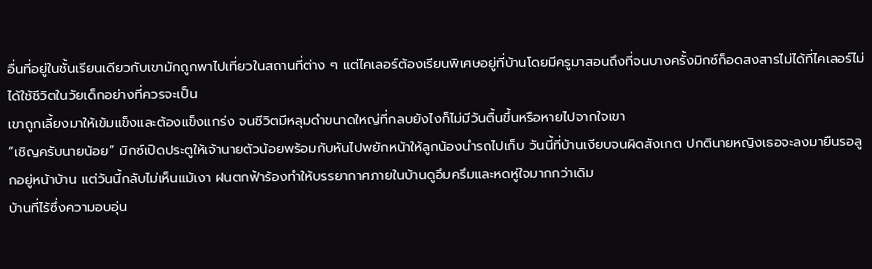อื่นที่อยู่ในชั้นเรียนเดียวกับเขามักถูกพาไปเที่ยวในสถานที่ต่าง ๆ แต่ไคเลอร์ต้องเรียนพิเศษอยู่ที่บ้านโดยมีครูมาสอนถึงที่จนบางครั้งมิกซ์ก็อดสงสารไม่ได้ที่ไคเลอร์ไม่ได้ใช้ชีวิตในวัยเด็กอย่างที่ควรจะเป็น
เขาถูกเลี้ยงมาให้เข้มแข็งและต้องแข็งแกร่ง จนชีวิตมีหลุมดำขนาดใหญ่ที่กลบยังไงก็ไม่มีวันตื้นขึ้นหรือหายไปจากใจเขา
“เชิญครับนายน้อย” มิกซ์เปิดประตูให้เจ้านายตัวน้อยพร้อมกับหันไปพยักหน้าให้ลูกน้องนำรถไปเก็บ วันนี้ที่บ้านเงียบจนผิดสังเกต ปกตินายหญิงเธอจะลงมายืนรอลูกอยู่หน้าบ้าน แต่วันนี้กลับไม่เห็นแม้เงา ฝนตกฟ้าร้องทำให้บรรยากาศภายในบ้านดูอึมครึมและหดหู่ใจมากกว่าเดิม
บ้านที่ไร้ซึ่งความอบอุ่น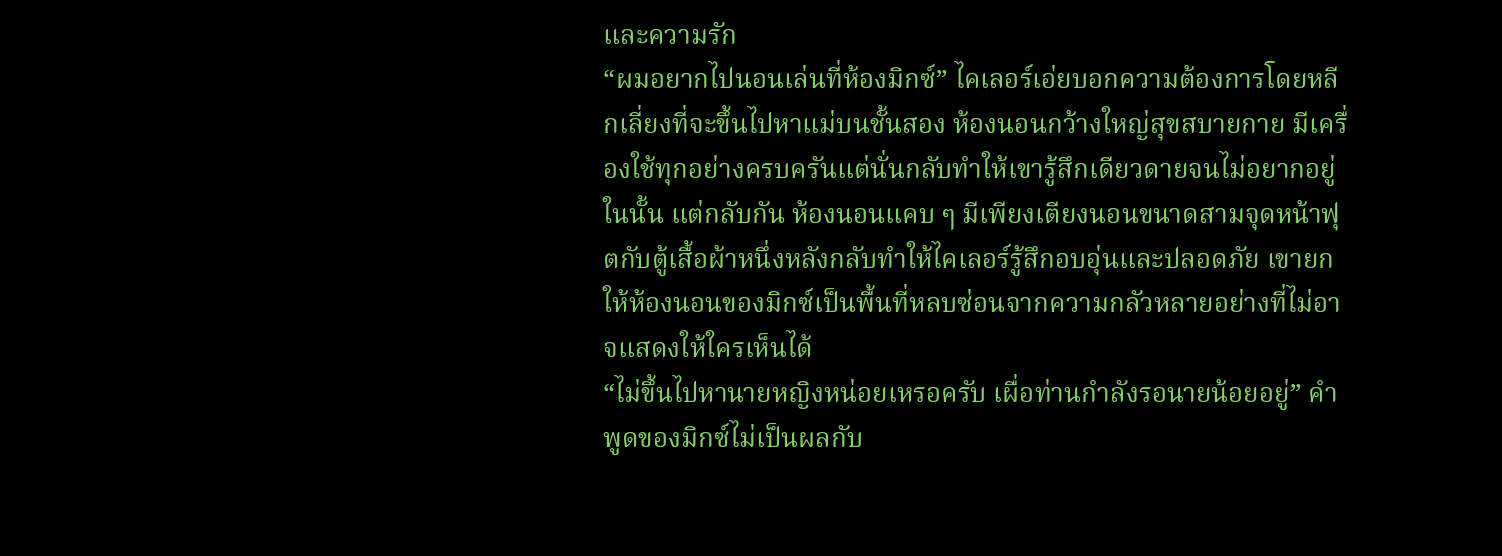และความรัก
“ผมอยากไปนอนเล่นที่ห้องมิกซ์” ไคเลอร์เอ่ยบอกความต้องการโดยหลีกเลี่ยงที่จะขึ้นไปหาแม่บนชั้นสอง ห้องนอนกว้างใหญ่สุขสบายกาย มีเครื่องใช้ทุกอย่างครบครันแต่นั่นกลับทำให้เขารู้สึกเดียวดายจนไม่อยากอยู่ในนั้น แต่กลับกัน ห้องนอนแคบ ๆ มีเพียงเตียงนอนขนาดสามจุดหน้าฟุตกับตู้เสื้อผ้าหนึ่งหลังกลับทำให้ไคเลอร์รู้สึกอบอุ่นและปลอดภัย เขายกให้ห้องนอนของมิกซ์เป็นพื้นที่หลบซ่อนจากความกลัวหลายอย่างที่ไม่อาจแสดงให้ใครเห็นได้
“ไม่ขึ้นไปหานายหญิงหน่อยเหรอครับ เผื่อท่านกำลังรอนายน้อยอยู่” คำพูดของมิกซ์ไม่เป็นผลกับ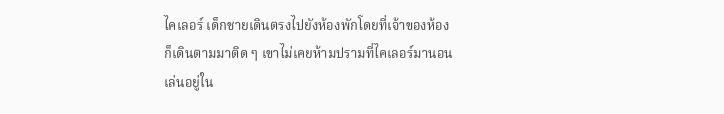ไคเลอร์ เด็กชายเดินตรงไปยังห้องพักโดยที่เจ้าของห้องก็เดินตามมาติด ๆ เขาไม่เคยห้ามปรามที่ไคเลอร์มานอนเล่นอยู่ใน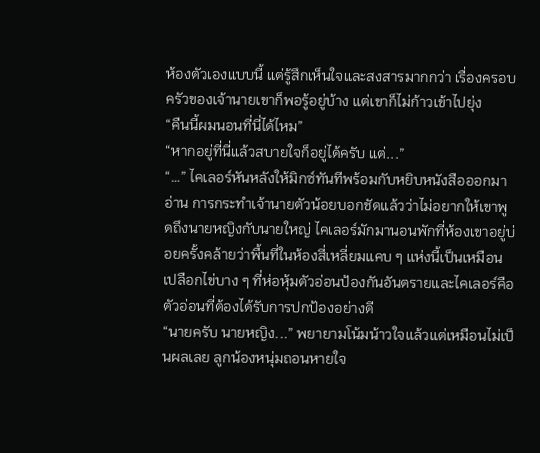ห้องตัวเองแบบนี้ แต่รู้สึกเห็นใจและสงสารมากกว่า เรื่องครอบครัวของเจ้านายเขาก็พอรู้อยู่บ้าง แต่เขาก็ไม่ก้าวเข้าไปยุ่ง
“คืนนี้ผมนอนที่นี่ได้ไหม”
“หากอยู่ที่นี่แล้วสบายใจก็อยู่ได้ครับ แต่...”
“…” ไคเลอร์หันหลังให้มิกซ์ทันทีพร้อมกับหยิบหนังสือออกมาอ่าน การกระทำเจ้านายตัวน้อยบอกชัดแล้วว่าไม่อยากให้เขาพูดถึงนายหญิงกับนายใหญ่ ไคเลอร์มักมานอนพักที่ห้องเขาอยู่บ่อยครั้งคล้ายว่าพื้นที่ในห้องสี่เหลี่ยมแคบ ๆ แห่งนี้เป็นเหมือนเปลือกไข่บาง ๆ ที่ห่อหุ้มตัวอ่อนป้องกันอันตรายและไคเลอร์คือตัวอ่อนที่ต้องได้รับการปกป้องอย่างดี
“นายครับ นายหญิง...” พยายามโน้มน้าวใจแล้วแต่เหมือนไม่เป็นผลเลย ลูกน้องหนุ่มถอนหายใจ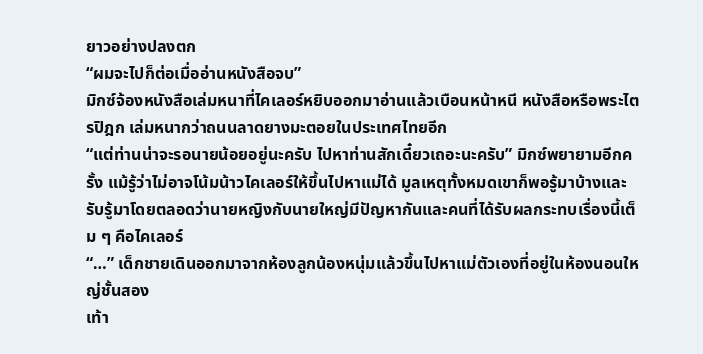ยาวอย่างปลงตก
“ผมจะไปก็ต่อเมื่ออ่านหนังสือจบ”
มิกซ์จ้องหนังสือเล่มหนาที่ไคเลอร์หยิบออกมาอ่านแล้วเบือนหน้าหนี หนังสือหรือพระไตรปิฎก เล่มหนากว่าถนนลาดยางมะตอยในประเทศไทยอีก
“แต่ท่านน่าจะรอนายน้อยอยู่นะครับ ไปหาท่านสักเดี๋ยวเถอะนะครับ” มิกซ์พยายามอีกครั้ง แม้รู้ว่าไม่อาจโน้มน้าวไคเลอร์ให้ขึ้นไปหาแม่ได้ มูลเหตุทั้งหมดเขาก็พอรู้มาบ้างและรับรู้มาโดยตลอดว่านายหญิงกับนายใหญ่มีปัญหากันและคนที่ได้รับผลกระทบเรื่องนี้เต็ม ๆ คือไคเลอร์
“…” เด็กชายเดินออกมาจากห้องลูกน้องหนุ่มแล้วขึ้นไปหาแม่ตัวเองที่อยู่ในห้องนอนใหญ่ชั้นสอง
เท้า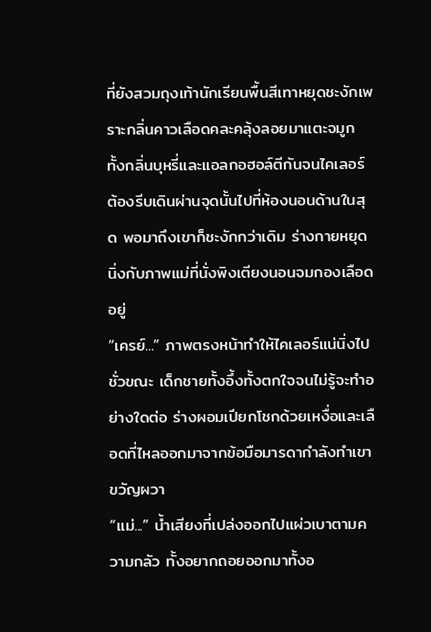ที่ยังสวมถุงเท้านักเรียนพื้นสีเทาหยุดชะงักเพราะกลิ่นคาวเลือดคละคลุ้งลอยมาแตะจมูก ทั้งกลิ่นบุหรี่และแอลกอฮอล์ตีกันจนไคเลอร์ต้องรีบเดินผ่านจุดนั้นไปที่ห้องนอนด้านในสุด พอมาถึงเขาก็ชะงักกว่าเดิม ร่างกายหยุดนิ่งกับภาพแม่ที่นั่งพิงเตียงนอนจมกองเลือดอยู่
“เครย์...” ภาพตรงหน้าทำให้ไคเลอร์แน่นิ่งไปชั่วขณะ เด็กชายทั้งอึ้งทั้งตกใจจนไม่รู้จะทำอย่างใดต่อ ร่างผอมเปียกโชกด้วยเหงื่อและเลือดที่ไหลออกมาจากข้อมือมารดากำลังทำเขาขวัญผวา
“แม่...” น้ำเสียงที่เปล่งออกไปแผ่วเบาตามความกลัว ทั้งอยากถอยออกมาทั้งอ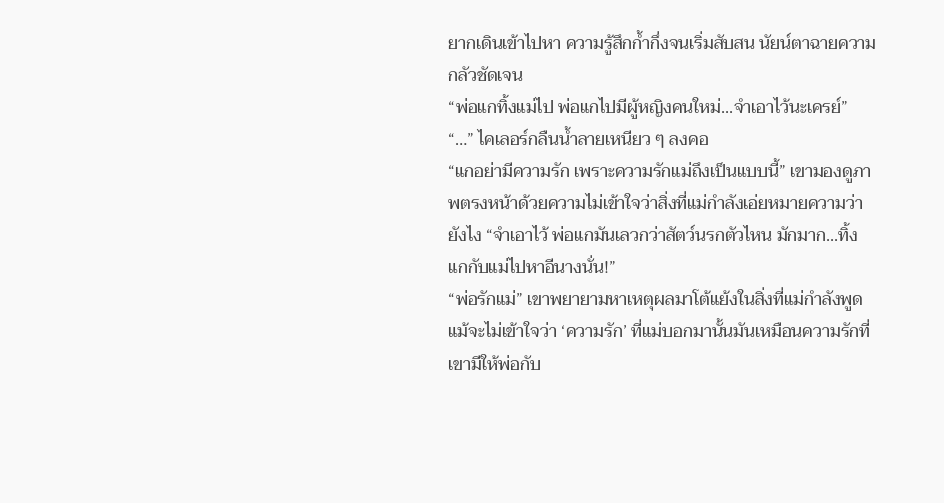ยากเดินเข้าไปหา ความรู้สึกก้ำกึ่งจนเริ่มสับสน นัยน์ตาฉายความกลัวชัดเจน
“พ่อแกทิ้งแม่ไป พ่อแกไปมีผู้หญิงคนใหม่...จำเอาไว้นะเครย์”
“…” ไคเลอร์กลืนน้ำลายเหนียว ๆ ลงคอ
“แกอย่ามีความรัก เพราะความรักแม่ถึงเป็นแบบนี้” เขามองดูภาพตรงหน้าด้วยความไม่เข้าใจว่าสิ่งที่แม่กำลังเอ่ยหมายความว่ายังไง “จำเอาไว้ พ่อแกมันเลวกว่าสัตว์นรกตัวไหน มักมาก...ทิ้งแกกับแม่ไปหาอีนางนั่น!”
“พ่อรักแม่” เขาพยายามหาเหตุผลมาโต้แย้งในสิ่งที่แม่กำลังพูดแม้จะไม่เข้าใจว่า ‘ความรัก’ ที่แม่บอกมานั้นมันเหมือนความรักที่เขามีให้พ่อกับ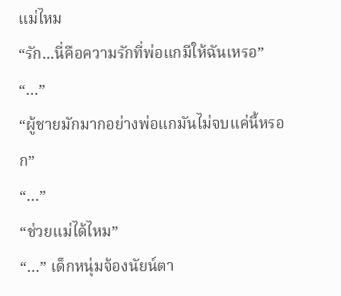แม่ไหม
“รัก...นี่คือความรักที่พ่อแกมีให้ฉันเหรอ”
“…”
“ผู้ชายมักมากอย่างพ่อแกมันไม่จบแค่นี้หรอก”
“…”
“ช่วยแม่ได้ไหม”
“…” เด็กหนุ่มจ้องนัยน์ตา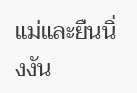แม่และยืนนิ่งงัน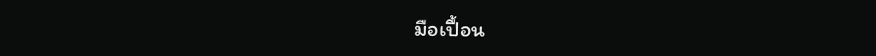มือเปื้อน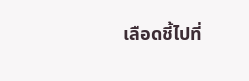เลือดชี้ไปที่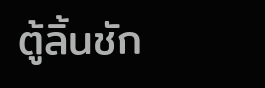ตู้ลิ้นชัก